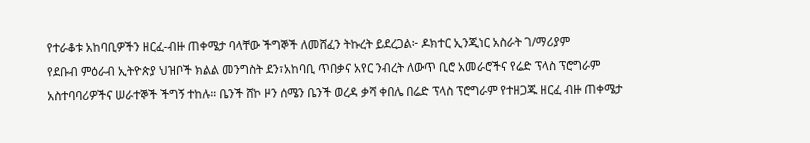የተራቆቱ አከባቢዎችን ዘርፈ-ብዙ ጠቀሜታ ባላቸው ችግኞች ለመሸፈን ትኩረት ይደረጋል፦ ዶክተር ኢንጂነር አስራት ገ/ማሪያም
የደቡብ ምዕራብ ኢትዮጵያ ህዝቦች ክልል መንግስት ደን፣አከባቢ ጥበቃና አየር ንብረት ለውጥ ቢሮ አመራሮችና የሬድ ፕላስ ፕሮግራም አስተባባሪዎችና ሠራተኞች ችግኝ ተከሉ። ቤንች ሸኮ ዞን ሰሜን ቤንች ወረዳ ቃሻ ቀበሌ በሬድ ፕላስ ፕሮግራም የተዘጋጁ ዘርፈ ብዙ ጠቀሜታ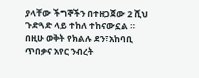ያላቸው ችግኞችን በተዘጋጀው 2 ሺህ ጉድጓድ ላይ ተከለ ተከናውኗል ። በዚሁ ወቅት የክልሉ ደን፣አከባቢ ጥበቃና አየር ንብረት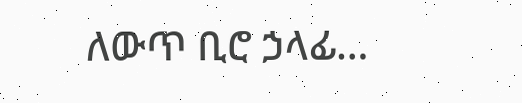ለውጥ ቢሮ ኃላፊ…